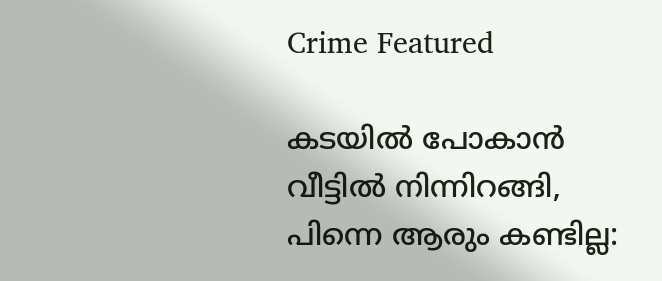Crime Featured

കടയില്‍ പോകാന്‍ വീട്ടില്‍ നിന്നിറങ്ങി, പിന്നെ ആരും കണ്ടില്ല: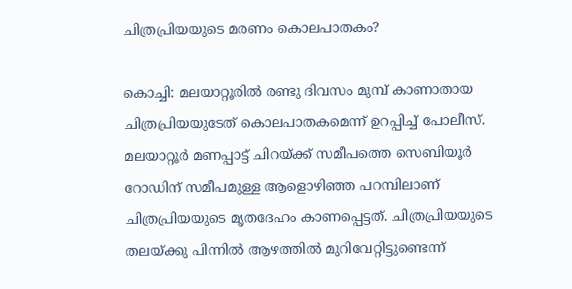ചിത്രപ്രിയയുടെ മരണം കൊലപാതകം?

കൊച്ചി: മലയാറ്റൂരില്‍ രണ്ടു ദിവസം മുമ്പ്‌ കാണാതായ ചിത്രപ്രിയയുടേത്‌ കൊലപാതകമെന്ന്‌ ഉറപ്പിച്ച്‌ പോലീസ്‌. മലയാറ്റൂര്‍ മണപ്പാട്ട്‌ ചിറയ്‌ക്ക്‌ സമീപത്തെ സെബിയൂര്‍ റോഡിന്‌ സമീപമുള്ള ആളൊഴിഞ്ഞ പറമ്പിലാണ്‌ ചിത്രപ്രിയയുടെ മൃതദേഹം കാണപ്പെട്ടത്‌. ചിത്രപ്രിയയുടെ തലയ്‌ക്കു പിന്നില്‍ ആഴത്തില്‍ മുറിവേറ്റിട്ടുണ്ടെന്ന്‌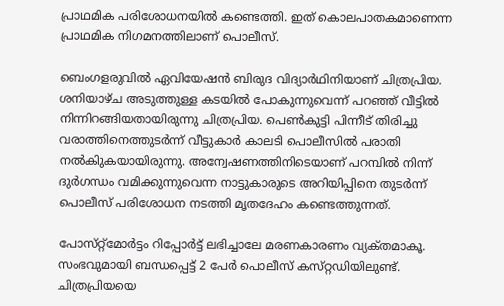പ്രാഥമിക പരിശോധനയില്‍ കണ്ടെത്തി. ഇത്‌ കൊലപാതകമാണെന്ന പ്രാഥമിക നിഗമനത്തിലാണ്‌ പൊലീസ്‌.

ബെംഗളരുവില്‍ ഏവിയേഷന്‍ ബിരുദ വിദ്യാര്‍ഥിനിയാണ്‌ ചിത്രപ്രിയ. ശനിയാഴ്‌ച അടുത്തുള്ള കടയില്‍ പോകുന്നുവെന്ന്‌ പറഞ്ഞ്‌ വീട്ടില്‍ നിന്നിറങ്ങിയതായിരുന്നു ചിത്രപ്രിയ. പെണ്‍കുട്ടി പിന്നീട്‌ തിരിച്ചു വരാത്തിനെത്തുടര്‍ന്ന്‌ വീട്ടുകാര്‍ കാലടി പൊലീസില്‍ പരാതി നല്‍കിുകയായിരുന്നു. അന്വേഷണത്തിനിടെയാണ്‌ പറമ്പില്‍ നിന്ന്‌ ദുര്‍ഗന്ധം വമിക്കുന്നുവെന്ന നാട്ടുകാരുടെ അറിയിപ്പിനെ തുടര്‍ന്ന്‌ പൊലീസ്‌ പരിശോധന നടത്തി മൃതദേഹം കണ്ടെത്തുന്നത്‌.

പോസ്‌റ്റ്‌മോര്‍ട്ടം റിപ്പോര്‍ട്ട്‌ ലഭിച്ചാലേ മരണകാരണം വ്യക്‌തമാകൂ. സംഭവുമായി ബന്ധപ്പെട്ട്‌ 2 പേര്‍ പൊലീസ്‌ കസ്‌റ്റഡിയിലുണ്ട്‌. ചിത്രപ്രിയയെ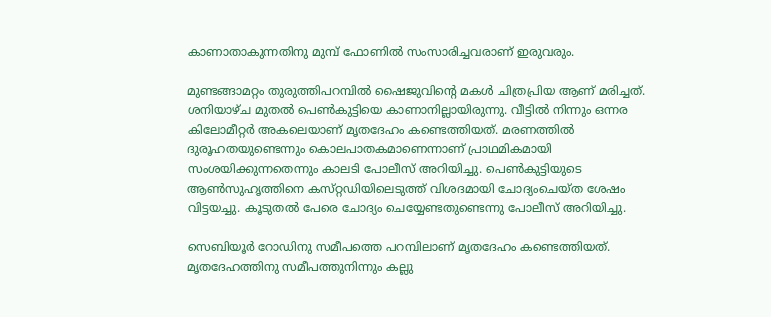കാണാതാകുന്നതിനു മുമ്പ്‌ ഫോണില്‍ സംസാരിച്ചവരാണ്‌ ഇരുവരും.

മുണ്ടങ്ങാമറ്റം തുരുത്തിപറമ്പില്‍ ഷൈജുവിന്റെ മകള്‍ ചിത്രപ്രിയ ആണ്‌ മരിച്ചത്‌. ശനിയാഴ്‌ച മുതല്‍ പെണ്‍കുട്ടിയെ കാണാനില്ലായിരുന്നു. വീട്ടില്‍ നിന്നും ഒന്നര കിലോമീറ്റര്‍ അകലെയാണ്‌ മൃതദേഹം കണ്ടെത്തിയത്‌. മരണത്തില്‍ ദുരൂഹതയുണ്ടെന്നും കൊലപാതകമാണെന്നാണ്‌ പ്രാഥമികമായി സംശയിക്കുന്നതെന്നും കാലടി പോലീസ്‌ അറിയിച്ചു. പെണ്‍കുട്ടിയുടെ ആണ്‍സുഹൃത്തിനെ കസ്‌റ്റഡിയിലെടുത്ത്‌ വിശദമായി ചോദ്യംചെയ്‌ത ശേഷം വിട്ടയച്ചു. കൂടുതല്‍ പേരെ ചോദ്യം ചെയ്യേണ്ടതുണ്ടെന്നു പോലീസ്‌ അറിയിച്ചു.

സെബിയൂര്‍ റോഡിനു സമീപത്തെ പറമ്പിലാണ്‌ മൃതദേഹം കണ്ടെത്തിയത്‌. മൃതദേഹത്തിനു സമീപത്തുനിന്നും കല്ലു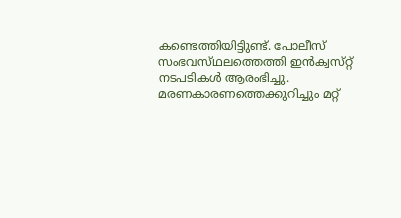കണ്ടെത്തിയിട്ടിുണ്ട്‌. പോലീസ്‌ സംഭവസ്‌ഥലത്തെത്തി ഇന്‍ക്വസ്‌റ്റ്‌ നടപടികള്‍ ആരംഭിച്ചു. മരണകാരണത്തെക്കുറിച്ചും മറ്റ്‌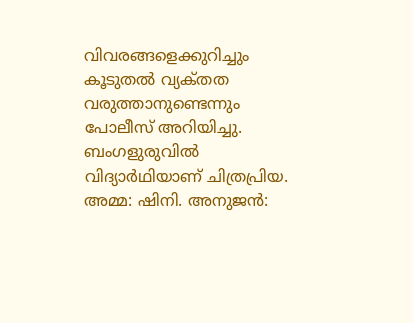വിവരങ്ങളെക്കുറിച്ചും കൂടുതല്‍ വ്യക്‌തത വരുത്താനുണ്ടെന്നും പോലീസ്‌ അറിയിച്ചു. ബംഗളുരുവില്‍ വിദ്യാര്‍ഥിയാണ്‌ ചിത്രപ്രിയ. അമ്മ: ഷിനി. അനുജന്‍: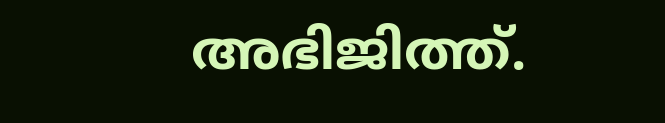അഭിജിത്ത്‌.